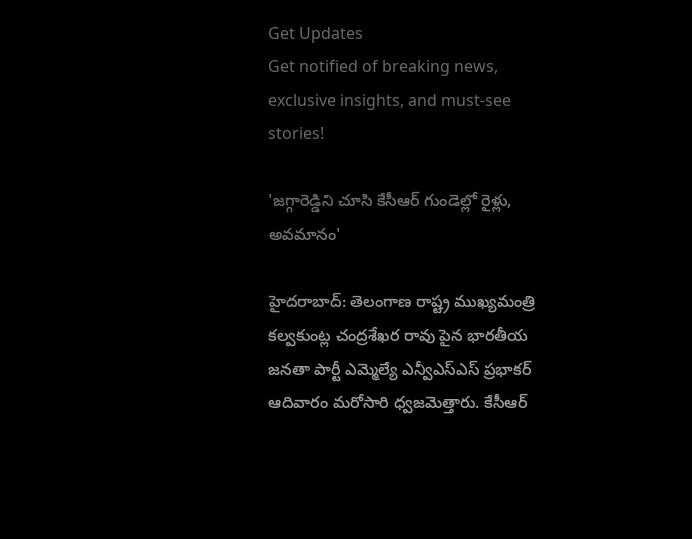Get Updates
Get notified of breaking news, exclusive insights, and must-see stories!

'జగ్గారెడ్డిని చూసి కేసీఆర్ గుండెల్లో రైళ్లు, అవమానం'

హైదరాబాద్: తెలంగాణ రాష్ట్ర ముఖ్యమంత్రి కల్వకుంట్ల చంద్రశేఖర రావు పైన భారతీయ జనతా పార్టీ ఎమ్మెల్యే ఎన్వీఎస్ఎస్ ప్రభాకర్ ఆదివారం మరోసారి ధ్వజమెత్తారు. కేసీఆర్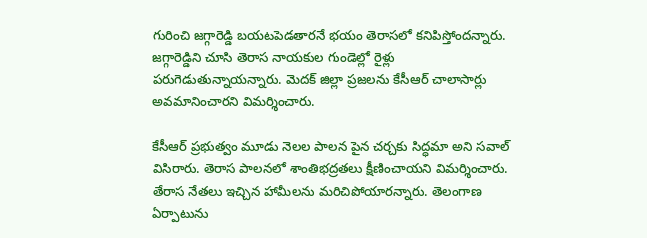గురించి జగ్గారెడ్డి బయటపెడతారనే భయం తెరాసలో కనిపిస్తోందన్నారు. జగ్గారెడ్డిని చూసి తెరాస నాయకుల గుండెల్లో రైళ్లు పరుగెడుతున్నాయన్నారు. మెదక్ జిల్లా ప్రజలను కేసీఆర్ చాలాసార్లు అవమానించారని విమర్శించారు.

కేసీఆర్ ప్రభుత్వం మూడు నెలల పాలన పైన చర్చకు సిద్ధమా అని సవాల్ విసిరారు. తెరాస పాలనలో శాంతిభద్రతలు క్షీణించాయని విమర్శించారు. తేరాస నేతలు ఇచ్చిన హామీలను మరిచిపోయారన్నారు. తెలంగాణ ఏర్పాటును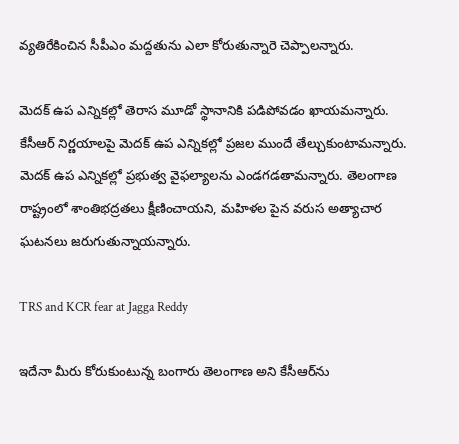వ్యతిరేకించిన సీపీఎం మద్దతును ఎలా కోరుతున్నారె చెప్పాలన్నారు.

మెదక్ ఉప ఎన్నికల్లో తెరాస మూడో స్థానానికి పడిపోవడం ఖాయమన్నారు. కేసీఆర్ నిర్ణయాలపై మెదక్ ఉప ఎన్నికల్లో ప్రజల ముందే తేల్చుకుంటామన్నారు. మెదక్ ఉప ఎన్నికల్లో ప్రభుత్వ వైఫల్యాలను ఎండగడతామన్నారు. తెలంగాణ రాష్ట్రంలో శాంతిభద్రతలు క్షీణించాయని, మహిళల పైన వరుస అత్యాచార ఘటనలు జరుగుతున్నాయన్నారు.

TRS and KCR fear at Jagga Reddy

ఇదేనా మీరు కోరుకుంటున్న బంగారు తెలంగాణ అని కేసీఆర్‌ను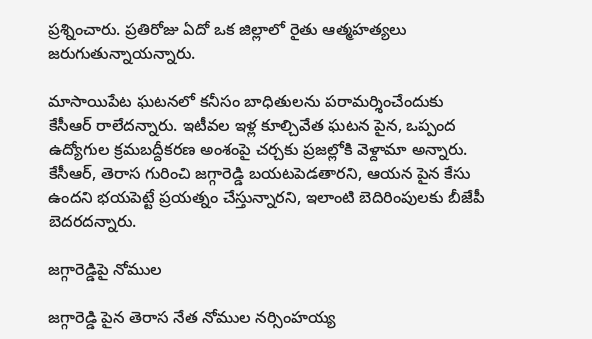ప్రశ్నించారు. ప్రతిరోజు ఏదో ఒక జిల్లాలో రైతు ఆత్మహత్యలు జరుగుతున్నాయన్నారు.

మాసాయిపేట ఘటనలో కనీసం బాధితులను పరామర్శించేందుకు కేసీఆర్ రాలేదన్నారు. ఇటీవల ఇళ్ల కూల్చివేత ఘటన పైన, ఒప్పంద ఉద్యోగుల క్రమబద్దీకరణ అంశంపై చర్చకు ప్రజల్లోకి వెళ్దామా అన్నారు. కేసీఆర్, తెరాస గురించి జగ్గారెడ్డి బయటపెడతారని, ఆయన పైన కేసు ఉందని భయపెట్టే ప్రయత్నం చేస్తున్నారని, ఇలాంటి బెదిరింపులకు బీజేపీ బెదరదన్నారు.

జగ్గారెడ్డిపై నోముల

జగ్గారెడ్డి పైన తెరాస నేత నోముల నర్సింహయ్య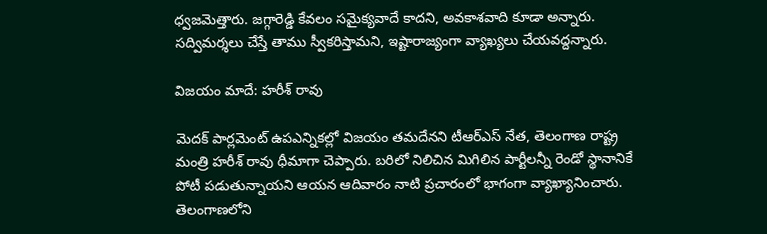ధ్వజమెత్తారు. జగ్గారెడ్డి కేవలం సమైక్యవాదే కాదని, అవకాశవాది కూడా అన్నారు. సద్విమర్శలు చేస్తే తాము స్వీకరిస్తామని, ఇష్టారాజ్యంగా వ్యాఖ్యలు చేయవద్దన్నారు.

విజయం మాదే: హరీశ్ రావు

మెదక్ పార్లమెంట్ ఉపఎన్నికల్లో విజయం తమదేనని టీఆర్ఎస్ నేత, తెలంగాణ రాష్ట్ర మంత్రి హరీశ్ రావు ధీమాగా చెప్పారు. బరిలో నిలిచిన మిగిలిన పార్టీలన్నీ రెండో స్థానానికే పోటీ పడుతున్నాయని ఆయన ఆదివారం నాటి ప్రచారంలో భాగంగా వ్యాఖ్యానించారు. తెలంగాణలోని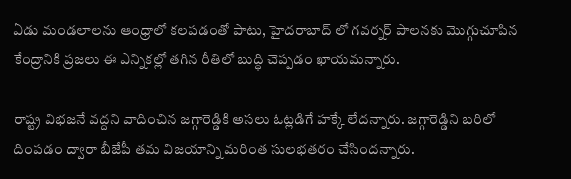ఏడు మండలాలను ఆంధ్రాలో కలపడంతో పాటు, హైదరాబాద్ లో గవర్నర్ పాలనకు మొగ్గుచూపిన కేంద్రానికి ప్రజలు ఈ ఎన్నికల్లో తగిన రీతిలో బుద్ధి చెప్పడం ఖాయమన్నారు.

రాష్ట్ర విభజనే వద్దని వాదించిన జగ్గారెడ్డికి అసలు ఓట్లడిగే హక్కే లేదన్నారు. జగ్గారెడ్డిని బరిలో దింపడం ద్వారా బీజేపీ తమ విజయాన్ని మరింత సులభతరం చేసిందన్నారు.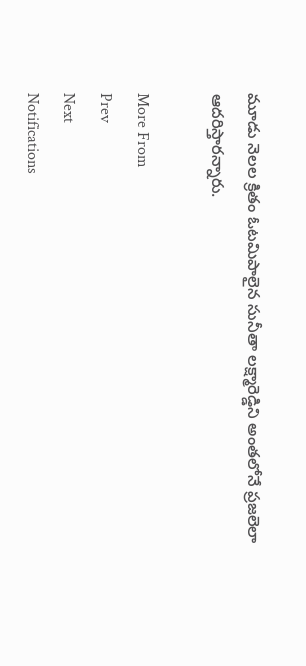మూడు నెలల క్రితం ఓటమిపాలైన సునీతా లక్ష్మారెడ్డిని అంతలోనే ప్రజలెలా ఆదరిస్తారన్నారు.

More From
Prev
Next
Notifications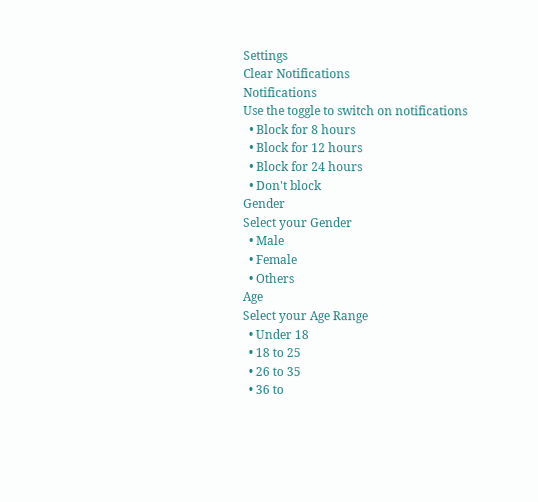Settings
Clear Notifications
Notifications
Use the toggle to switch on notifications
  • Block for 8 hours
  • Block for 12 hours
  • Block for 24 hours
  • Don't block
Gender
Select your Gender
  • Male
  • Female
  • Others
Age
Select your Age Range
  • Under 18
  • 18 to 25
  • 26 to 35
  • 36 to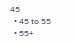45
  • 45 to 55
  • 55+